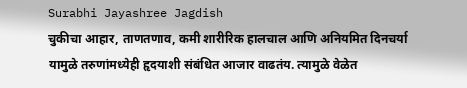Surabhi Jayashree Jagdish
चुकीचा आहार, ताणतणाव, कमी शारीरिक हालचाल आणि अनियमित दिनचर्या यामुळे तरुणांमध्येही हृदयाशी संबंधित आजार वाढतंय. त्यामुळे वेळेत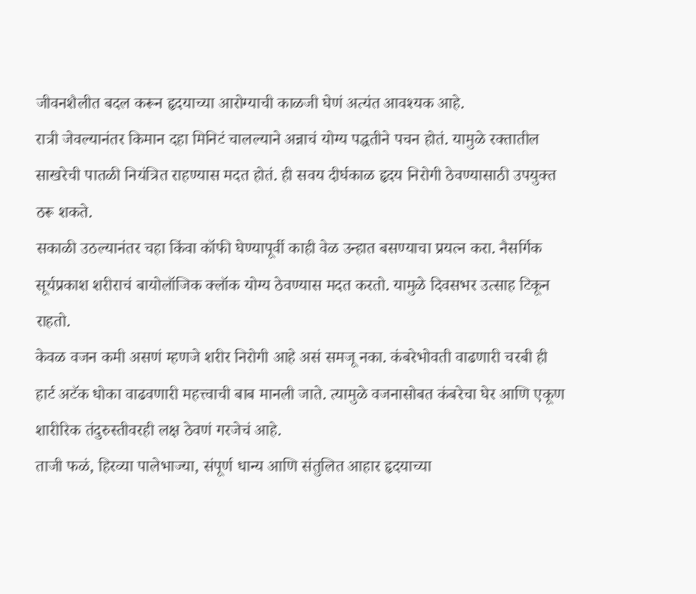जीवनशैलीत बदल करून हृदयाच्या आरोग्याची काळजी घेणं अत्यंत आवश्यक आहे.
रात्री जेवल्यानंतर किमान दहा मिनिटं चालल्याने अन्नाचं योग्य पद्धतीने पचन होतं. यामुळे रक्तातील साखरेची पातळी नियंत्रित राहण्यास मदत होतं. ही सवय दीर्घकाळ हृदय निरोगी ठेवण्यासाठी उपयुक्त ठरू शकते.
सकाळी उठल्यानंतर चहा किंवा कॉफी घेण्यापूर्वी काही वेळ उन्हात बसण्याचा प्रयत्न करा. नैसर्गिक सूर्यप्रकाश शरीराचं बायोलॉजिक क्लॉक योग्य ठेवण्यास मदत करतो. यामुळे दिवसभर उत्साह टिकून राहतो.
केवळ वजन कमी असणं म्हणजे शरीर निरोगी आहे असं समजू नका. कंबरेभोवती वाढणारी चरबी ही हार्ट अटॅक धोका वाढवणारी महत्त्वाची बाब मानली जाते. त्यामुळे वजनासोबत कंबरेचा घेर आणि एकूण शारीरिक तंदुरुस्तीवरही लक्ष ठेवणं गरजेचं आहे.
ताजी फळं, हिरव्या पालेभाज्या, संपूर्ण धान्य आणि संतुलित आहार हृदयाच्या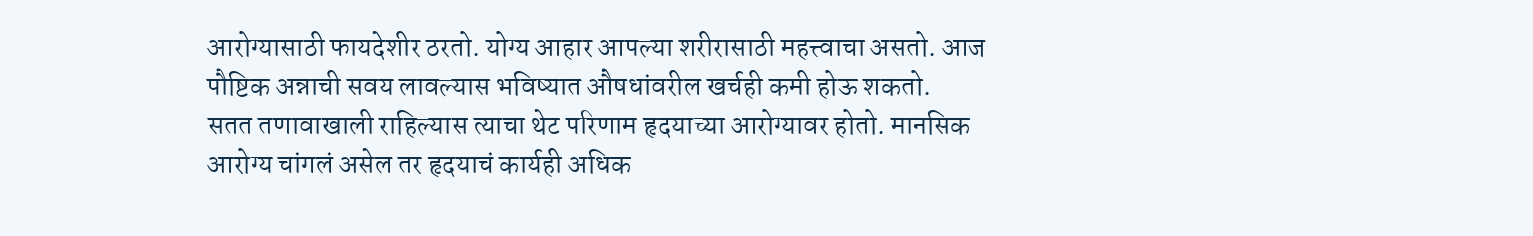आरोग्यासाठी फायदेशीर ठरतो. योग्य आहार आपल्या शरीरासाठी महत्त्वाचा असतो. आज पौष्टिक अन्नाची सवय लावल्यास भविष्यात औषधांवरील खर्चही कमी होऊ शकतो.
सतत तणावाखाली राहिल्यास त्याचा थेट परिणाम हृदयाच्या आरोग्यावर होतो. मानसिक आरोग्य चांगलं असेल तर हृदयाचं कार्यही अधिक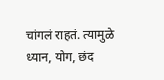चांगलं राहतं. त्यामुळे ध्यान, योग, छंद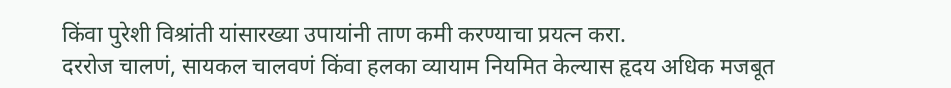किंवा पुरेशी विश्रांती यांसारख्या उपायांनी ताण कमी करण्याचा प्रयत्न करा.
दररोज चालणं, सायकल चालवणं किंवा हलका व्यायाम नियमित केल्यास हृदय अधिक मजबूत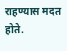राहण्यास मदत होते.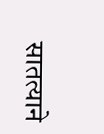सातत्याने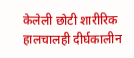केलेली छोटी शारीरिक हालचालही दीर्घकालीन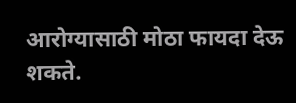आरोग्यासाठी मोठा फायदा देऊ शकते.